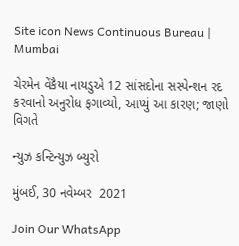Site icon News Continuous Bureau | Mumbai

ચેરમેન વેંકૈયા નાયડુએ 12 સાંસદોના સસ્પેન્શન રદ કરવાનો અનુરોધ ફગાવ્યો, આપ્યું આ કારણ; જાણો વિગતે

ન્યુઝ કન્ટિન્યુઝ બ્યુરો

મુંબઈ, 30 નવેમ્બર  2021

Join Our WhatsApp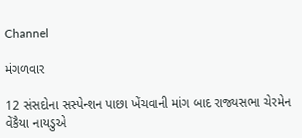Channel

મંગળવાર

12 સંસદોના સસ્પેન્શન પાછા ખેંચવાની માંગ બાદ રાજ્યસભા ચેરમેન વેંકૈયા નાયડુએ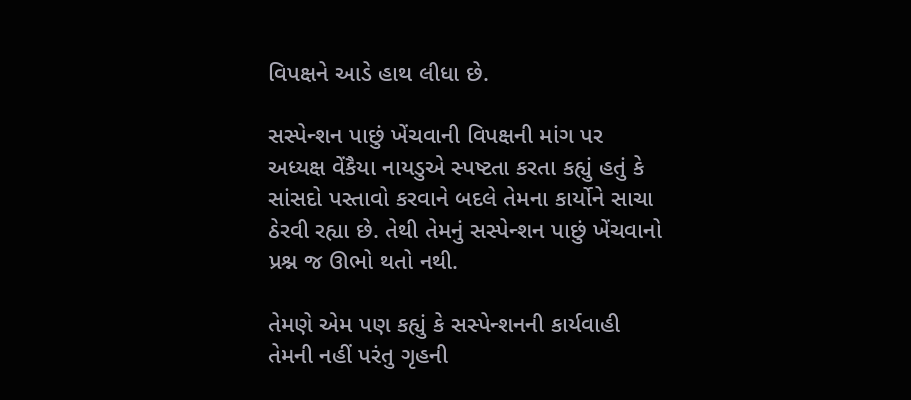વિપક્ષને આડે હાથ લીધા છે.

સસ્પેન્શન પાછું ખેંચવાની વિપક્ષની માંગ પર અધ્યક્ષ વેંકૈયા નાયડુએ સ્પષ્ટતા કરતા કહ્યું હતું કે સાંસદો પસ્તાવો કરવાને બદલે તેમના કાર્યોને સાચા ઠેરવી રહ્યા છે. તેથી તેમનું સસ્પેન્શન પાછું ખેંચવાનો પ્રશ્ન જ ઊભો થતો નથી.

તેમણે એમ પણ કહ્યું કે સસ્પેન્શનની કાર્યવાહી તેમની નહીં પરંતુ ગૃહની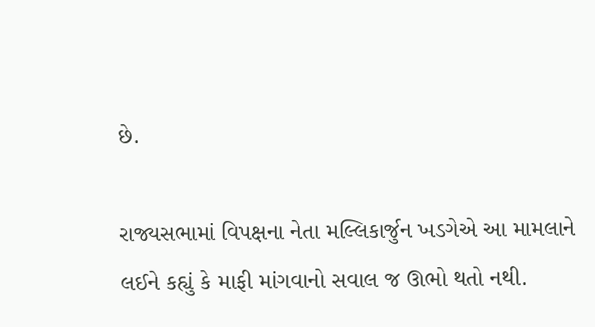છે.

રાજ્યસભામાં વિપક્ષના નેતા મલ્લિકાર્જુન ખડગેએ આ મામલાને લઈને કહ્યું કે માફી માંગવાનો સવાલ જ ઊભો થતો નથી.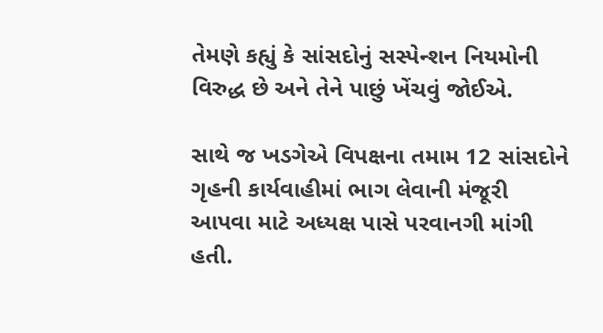તેમણે કહ્યું કે સાંસદોનું સસ્પેન્શન નિયમોની વિરુદ્ધ છે અને તેને પાછું ખેંચવું જોઈએ.

સાથે જ ખડગેએ વિપક્ષના તમામ 12 સાંસદોને ગૃહની કાર્યવાહીમાં ભાગ લેવાની મંજૂરી આપવા માટે અધ્યક્ષ પાસે પરવાનગી માંગી હતી.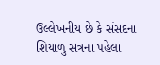ઉલ્લેખનીય છે કે સંસદના શિયાળુ સત્રના પહેલા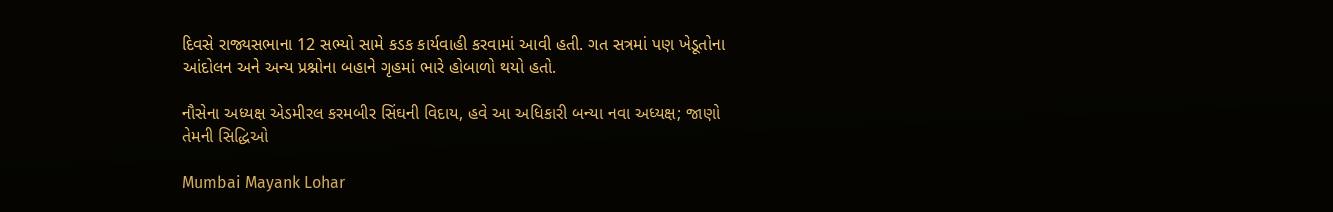દિવસે રાજ્યસભાના 12 સભ્યો સામે કડક કાર્યવાહી કરવામાં આવી હતી. ગત સત્રમાં પણ ખેડૂતોના આંદોલન અને અન્ય પ્રશ્નોના બહાને ગૃહમાં ભારે હોબાળો થયો હતો.

નૌસેના અધ્યક્ષ એડમીરલ કરમબીર સિંઘની વિદાય, હવે આ અધિકારી બન્યા નવા અધ્યક્ષ; જાણો તેમની સિદ્ધિઓ

Mumbai Mayank Lohar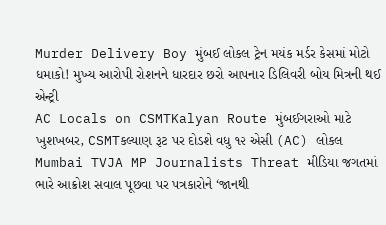Murder Delivery Boy મુંબઈ લોકલ ટ્રેન મયંક મર્ડર કેસમાં મોટો ધમાકો! મુખ્ય આરોપી રોશનને ધારદાર છરો આપનાર ડિલિવરી બોય મિત્રની થઈ એન્ટ્રી
AC Locals on CSMTKalyan Route મુંબઈગરાઓ માટે ખુશખબર, CSMTકલ્યાણ રૂટ પર દોડશે વધુ ૧૨ એસી (AC) લોકલ
Mumbai TVJA MP Journalists Threat મીડિયા જગતમાં ભારે આક્રોશ સવાલ પૂછવા પર પત્રકારોને ‘જાનથી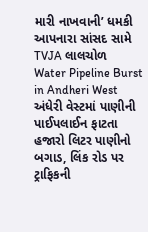મારી નાખવાની’ ધમકી આપનારા સાંસદ સામે TVJA લાલચોળ
Water Pipeline Burst in Andheri West અંધેરી વેસ્ટમાં પાણીની પાઈપલાઈન ફાટતા હજારો લિટર પાણીનો બગાડ, લિંક રોડ પર ટ્રાફિકની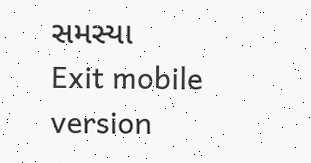સમસ્યા
Exit mobile version